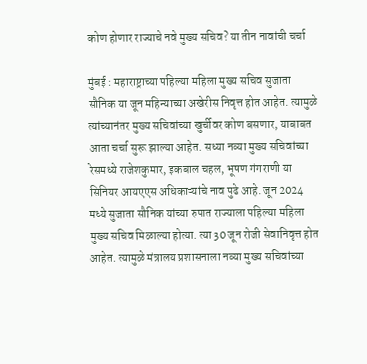कोण होणार राज्याचे नवे मुख्य सचिव? या तीन नावांची चर्चा

मुंबई : महाराष्ट्राच्या पहिल्या महिला मुख्य सचिव सुजाता सौनिक या जून महिन्याच्या अखेरीस निवृत्त होत आहेत. त्यामुळे त्यांच्यानंतर मुख्य सचिवांच्या खुर्चीवर कोण बसणार, याबाबत आता चर्चा सुरू झाल्या आहेत. सध्या नव्या मुख्य सचिवांच्या रेसमध्ये राजेशकुमार, इकबाल चहल, भूषण गंगराणी या सिनियर आयएएस अधिकाऱ्यांचे नाव पुढे आहे. जून 2024 मध्ये सुजाता सौनिक यांच्या रुपात राज्याला पहिल्या महिला मुख्य सचिव मिळाल्या होत्या. त्या 30 जून रोजी सेवानिवृत्त होत आहेत. त्यामुळे मंत्रालय प्रशासनाला नव्या मुख्य सचिवांच्या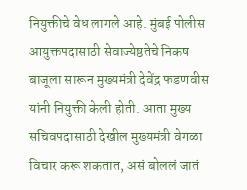नियुक्तीचे वेध लागले आहे. मुंबई पोलीस आयुक्तपदासाठी सेवाज्येष्ठतेचे निकष बाजूला सारून मुख्यमंत्री देवेंद्र फडणवीस यांनी नियुक्ती केली होती. आता मुख्य सचिवपदासाठी देखील मुख्यमंत्री वेगळा विचार करू शकतात, असं बोललं जातं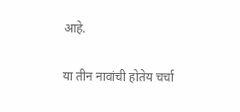आहे.

या तीन नावांची होतेय चर्चा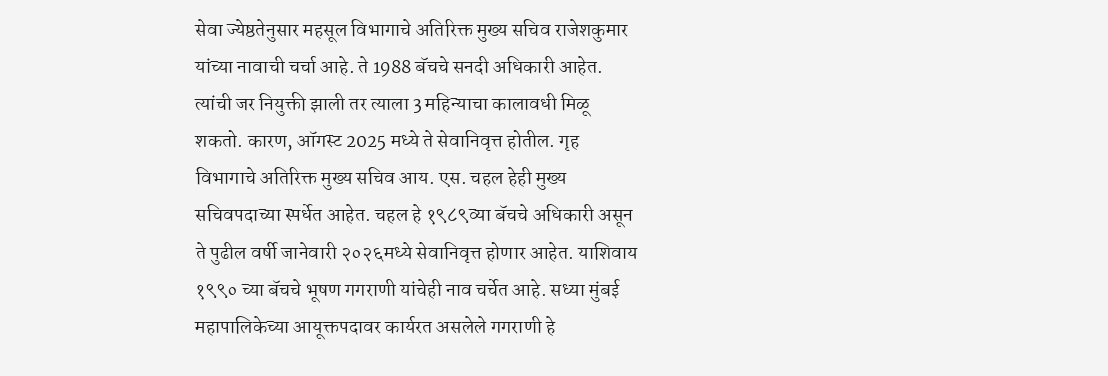सेवा ज्येष्ठतेनुसार महसूल विभागाचे अतिरिक्त मुख्य सचिव राजेशकुमार यांच्या नावाची चर्चा आहे. ते 1988 बॅचचे सनदी अधिकारी आहेत. त्यांची जर नियुक्ती झाली तर त्याला 3 महिन्याचा कालावधी मिळू शकतो. कारण, ऑगस्ट 2025 मध्ये ते सेवानिवृत्त होतील. गृह विभागाचे अतिरिक्त मुख्य सचिव आय. एस. चहल हेही मुख्य
सचिवपदाच्या स्पर्धेत आहेत. चहल हे १९८९व्या बॅचचे अधिकारी असून ते पुढील वर्षी जानेवारी २०२६मध्ये सेवानिवृत्त होणार आहेत. याशिवाय १९९० च्या बॅचचे भूषण गगराणी यांचेही नाव चर्चेत आहे. सध्या मुंबई महापालिकेच्या आयूक्तपदावर कार्यरत असलेले गगराणी हे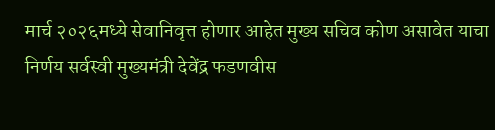मार्च २०२६मध्ये सेवानिवृत्त होणार आहेत मुख्य सचिव कोण असावेत याचा निर्णय सर्वस्वी मुख्यमंत्री देवेंद्र फडणवीस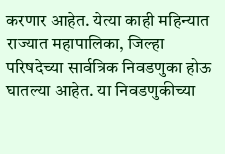करणार आहेत. येत्या काही महिन्यात राज्यात महापालिका, जिल्हा परिषदेच्या सार्वत्रिक निवडणुका होऊ घातल्या आहेत. या निवडणुकीच्या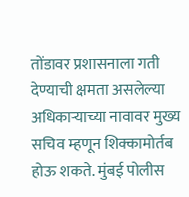तोंडावर प्रशासनाला गती देण्याची क्षमता असलेल्या अधिकाऱ्याच्या नावावर मुख्य सचिव म्हणून शिक्कामोर्तब होऊ शकते. मुंबई पोलीस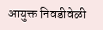आयुक्त निवडीवेळी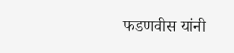फडणवीस यांनी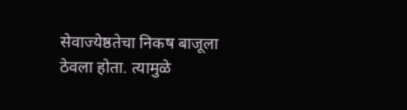सेवाज्येष्ठतेचा निकष बाजूला ठेवला होता. त्यामुळे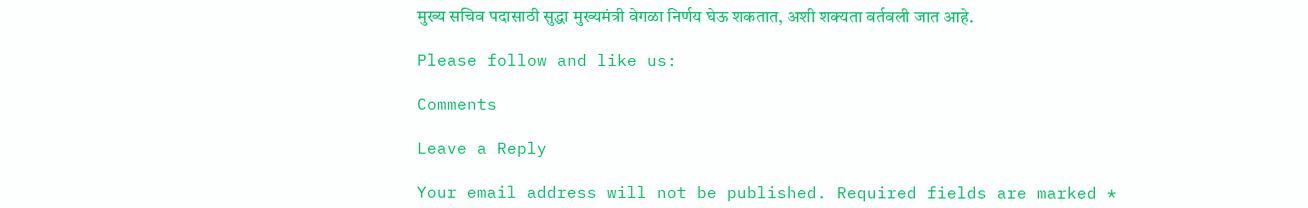मुख्य सचिव पदासाठी सुद्धा मुख्यमंत्री वेगळा निर्णय घेऊ शकतात, अशी शक्यता वर्तवली जात आहे.

Please follow and like us:

Comments

Leave a Reply

Your email address will not be published. Required fields are marked *